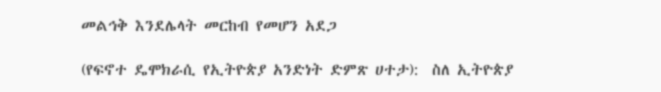መልኅቅ እንደሌላት መርከብ የመሆን አደጋ

(የፍኖተ ዴሞክራሲ የኢትዮጵያ አንድነት ድምጽ ሀተታ):  ስለ ኢትዮጵያ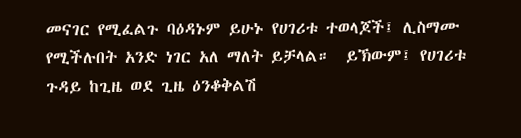መናገር የሚፈልጉ ባዕዳኑም ይሁኑ የሀገሪቱ ተወላጆች፤ ሊስማሙ የሚችሉበት አንድ ነገር አለ ማለት ይቻላል።  ይኽውም፤ የሀገሪቱ ጉዳይ ከጊዜ ወደ ጊዜ ዕንቆቅልሽ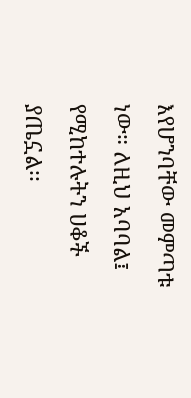እየሆንባቸው መምጣቱ ነው። ለዚህ አባባል፤ የሚከተሉትን ሀቆች ያጤኗል፡፡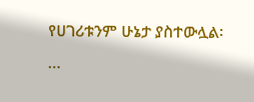የሀገሪቱንም ሁኔታ ያስተውሏል፡  …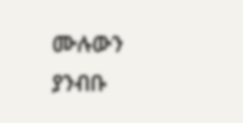ሙሉውን  ያንብቡ